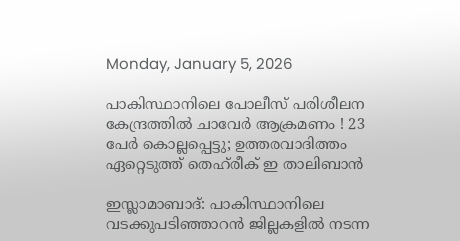Monday, January 5, 2026

പാകിസ്ഥാനിലെ പോലീസ് പരിശീലന കേന്ദ്രത്തിൽ ചാവേര്‍ ആക്രമണം ! 23 പേർ കൊല്ലപ്പെട്ടു; ഉത്തരവാദിത്തം ഏറ്റെടുത്ത് തെഹ്‌രീക് ഇ താലിബാന്‍

ഇസ്ലാമാബാദ്: പാകിസ്ഥാനിലെ വടക്കുപടിഞ്ഞാറന്‍ ജില്ലകളില്‍ നടന്ന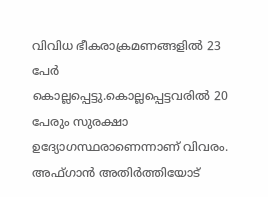വിവിധ ഭീകരാക്രമണങ്ങളില്‍ 23 പേർ കൊല്ലപ്പെട്ടു.കൊല്ലപ്പെട്ടവരിൽ 20 പേരും സുരക്ഷാ ഉദ്യോഗസ്ഥരാണെന്നാണ് വിവരം. അഫ്ഗാൻ അതിർത്തിയോട്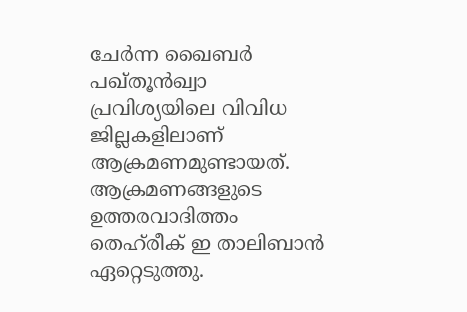ചേർന്ന ഖൈബര്‍ പഖ്തൂന്‍ഖ്വാ പ്രവിശ്യയിലെ വിവിധ ജില്ലകളിലാണ് ആക്രമണമുണ്ടായത്. ആക്രമണങ്ങളുടെ ഉത്തരവാദിത്തം തെഹ്‌രീക് ഇ താലിബാന്‍ ഏറ്റെടുത്തു.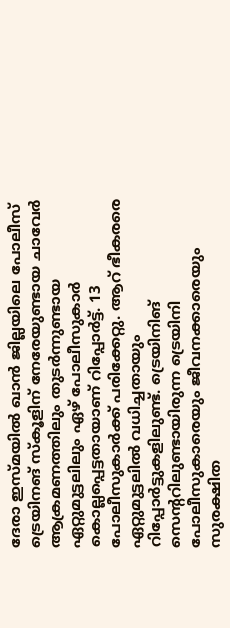ദേരാ ഇസ്മയില്‍ ഖാന്‍ ജില്ലയിലെ പോലീസ് ട്രെയിനങ് സ്‌കൂളിന് നേരേയുണ്ടായ ചാവേര്‍ ആക്രമണത്തിലും തുടര്‍ന്നുണ്ടായ ഏറ്റുമുട്ടലിലും ഏഴ് പോലീസുകാര്‍ കൊല്ലപ്പെട്ടതായാണ് റിപ്പോര്‍ട്ട്. 13 പോലീസുകാര്‍ക്ക് പരിക്കേറ്റു. ആറ് ഭീകരരെ ഏറ്റുമുട്ടലില്‍ വധിച്ചതായും റിപ്പോര്‍ട്ടുകളിലുണ്ട്. ട്രെയിനിങ് സെന്ററിലുണ്ടായിരുന്ന ട്രെയിനി പോലീസുകാരെയും ജീവനക്കാരെയും സുരക്ഷിത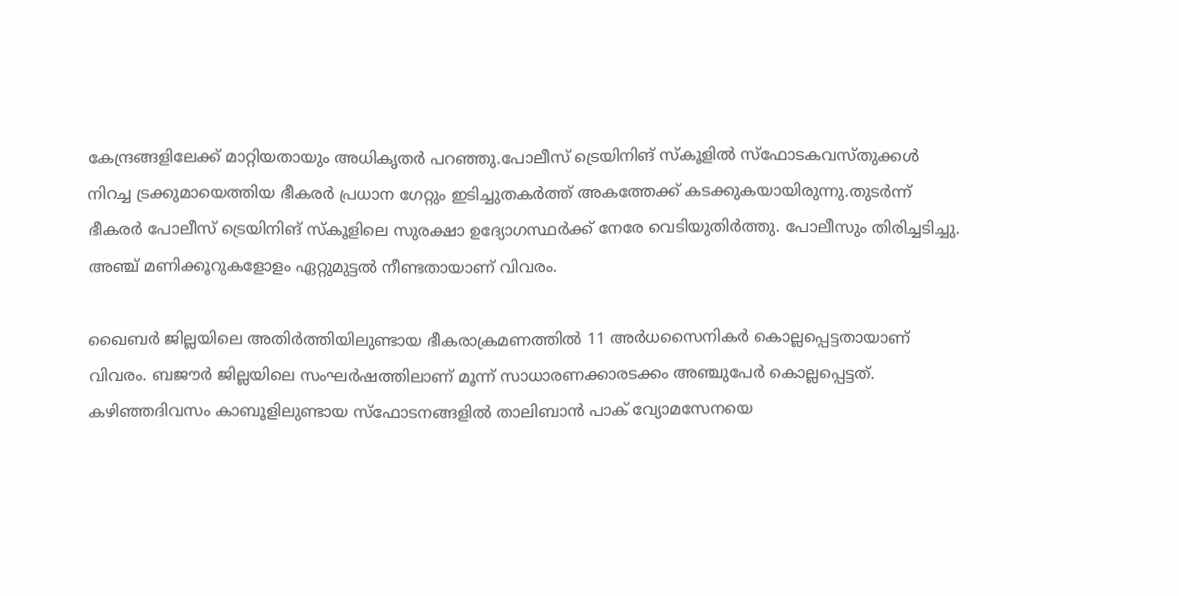കേന്ദ്രങ്ങളിലേക്ക് മാറ്റിയതായും അധികൃതര്‍ പറഞ്ഞു.പോലീസ് ട്രെയിനിങ് സ്‌കൂളിൽ സ്‌ഫോടകവസ്തുക്കള്‍ നിറച്ച ട്രക്കുമായെത്തിയ ഭീകരര്‍ പ്രധാന ഗേറ്റും ഇടിച്ചുതകര്‍ത്ത് അകത്തേക്ക് കടക്കുകയായിരുന്നു.തുടര്‍ന്ന് ഭീകരര്‍ പോലീസ് ട്രെയിനിങ് സ്‌കൂളിലെ സുരക്ഷാ ഉദ്യോഗസ്ഥര്‍ക്ക് നേരേ വെടിയുതിര്‍ത്തു. പോലീസും തിരിച്ചടിച്ചു. അഞ്ച് മണിക്കൂറുകളോളം ഏറ്റുമുട്ടല്‍ നീണ്ടതായാണ് വിവരം.

ഖൈബര്‍ ജില്ലയിലെ അതിര്‍ത്തിയിലുണ്ടായ ഭീകരാക്രമണത്തില്‍ 11 അര്‍ധസൈനികര്‍ കൊല്ലപ്പെട്ടതായാണ് വിവരം. ബജൗര്‍ ജില്ലയിലെ സംഘര്‍ഷത്തിലാണ് മൂന്ന് സാധാരണക്കാരടക്കം അഞ്ചുപേര്‍ കൊല്ലപ്പെട്ടത്.
കഴിഞ്ഞദിവസം കാബൂളിലുണ്ടായ സ്‌ഫോടനങ്ങളില്‍ താലിബാന്‍ പാക് വ്യോമസേനയെ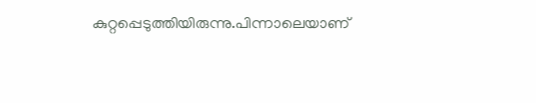കുറ്റപ്പെടുത്തിയിരുന്നു.പിന്നാലെയാണ്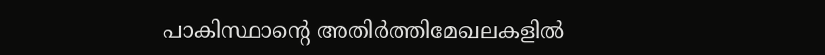പാകിസ്ഥാന്റെ അതിര്‍ത്തിമേഖലകളില്‍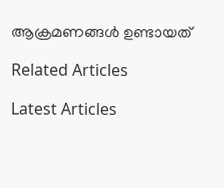ആക്രമണങ്ങൾ ഉണ്ടായത്

Related Articles

Latest Articles